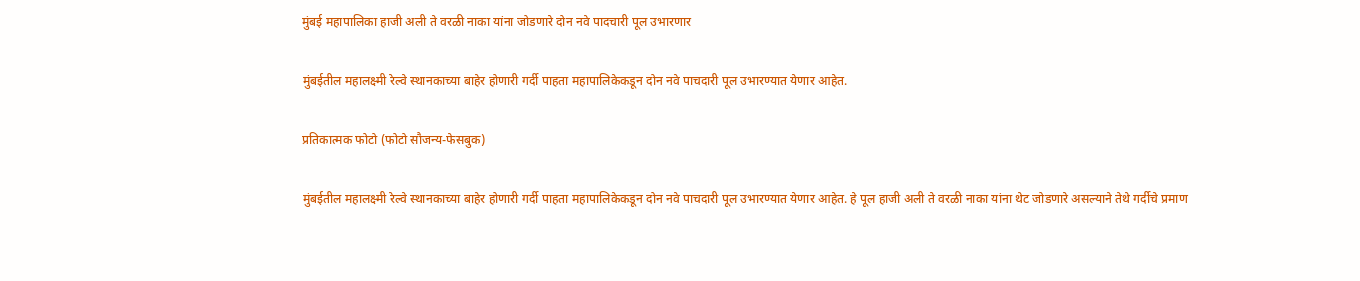मुंबई महापालिका हाजी अली ते वरळी नाका यांना जोडणारे दोन नवे पादचारी पूल उभारणार

मुंबईतील महालक्ष्मी रेल्वे स्थानकाच्या बाहेर होणारी गर्दी पाहता महापालिकेकडून दोन नवे पाचदारी पूल उभारण्यात येणार आहेत.

प्रतिकात्मक फोटो (फोटो सौजन्य-फेसबुक)

मुंबईतील महालक्ष्मी रेल्वे स्थानकाच्या बाहेर होणारी गर्दी पाहता महापालिकेकडून दोन नवे पाचदारी पूल उभारण्यात येणार आहेत. हे पूल हाजी अली ते वरळी नाका यांना थेट जोडणारे असल्याने तेथे गर्दीचे प्रमाण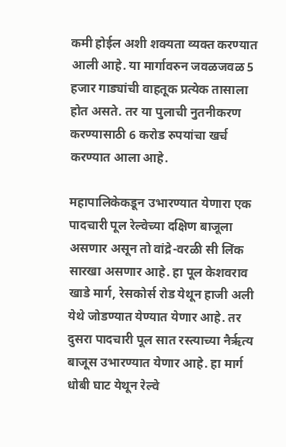कमी होईल अशी शक्यता व्यक्त करण्यात आली आहे. या मार्गावरुन जवळजवळ 5 हजार गाड्यांची वाहतूक प्रत्येक तासाला होत असते. तर या पुलाची नुतनीकरण करण्यासाठी 6 करोड रुपयांचा खर्च करण्यात आला आहे.

महापालिकेकडून उभारण्यात येणारा एक पादचारी पूल रेल्वेच्या दक्षिण बाजूला असणार असून तो वांद्रे-वरळी सी लिंक सारखा असणार आहे. हा पूल केशवराव खाडे मार्ग, रेसकोर्स रोड येथून हाजी अली येथे जोडण्यात येण्यात येणार आहे. तर दुसरा पादचारी पूल सात रस्त्याच्या नैऋृत्य बाजूस उभारण्यात येणार आहे. हा मार्ग धोबी घाट येथून रेल्वे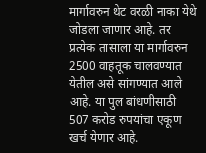मार्गावरुन थेट वरळी नाका येथे जोडला जाणार आहे. तर प्रत्येक तासाला या मार्गावरुन 2500 वाहतूक चालवण्यात येतील असे सांगण्यात आले आहे. या पुल बांधणीसाठी 507 करोड रुपयांचा एकूण खर्च येणार आहे.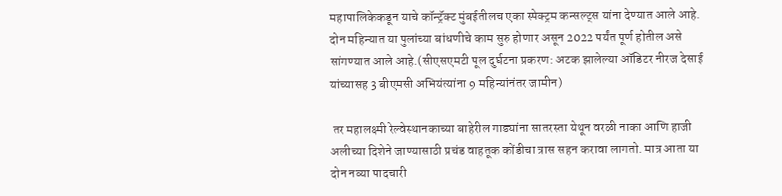महापालिकेकडून याचे कॉन्ट्रॅक्ट मुंबईतीलच एका स्पेक्ट्रम कन्सल्ट्स यांना देण्यात आले आहे. दोन महिन्यात या पुलांच्या बांधणीचे काम सुरु होणार असून 2022 पर्यंत पूर्ण होतील असे सांगण्यात आले आहे.(सीएसएमटी पूल दुर्घटना प्रकरण: अटक झालेल्या ऑडिटर नीरज देसाई यांच्यासह 3 बीएमसी अभियंत्यांना 9 महिन्यांनंतर जामीन)

 तर महालक्ष्मी रेल्वेस्थानकाच्या बाहेरील गाड्यांना सातरस्ता येथून वरळी नाका आणि हाजी अलीच्या दिशेने जाण्यासाठी प्रचंड वाहतूक कोंडीचा त्रास सहन करावा लागतो. मात्र आता या दोन नव्या पादचारी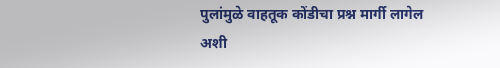पुलांमुळे वाहतूक कोंडीचा प्रश्न मार्गी लागेल अशी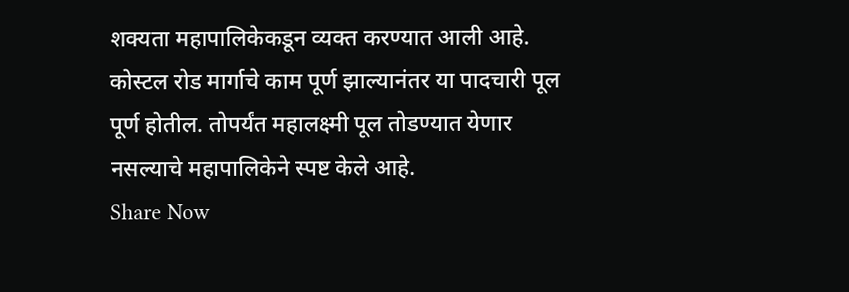शक्यता महापालिकेकडून व्यक्त करण्यात आली आहे. कोस्टल रोड मार्गाचे काम पूर्ण झाल्यानंतर या पादचारी पूल पूर्ण होतील. तोपर्यंत महालक्ष्मी पूल तोडण्यात येणार नसल्याचे महापालिकेने स्पष्ट केले आहे.
Share Now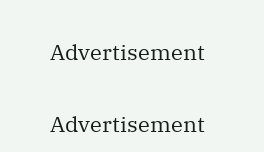Advertisement


Advertisement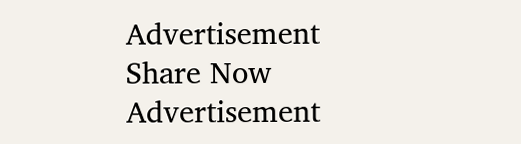Advertisement
Share Now
Advertisement